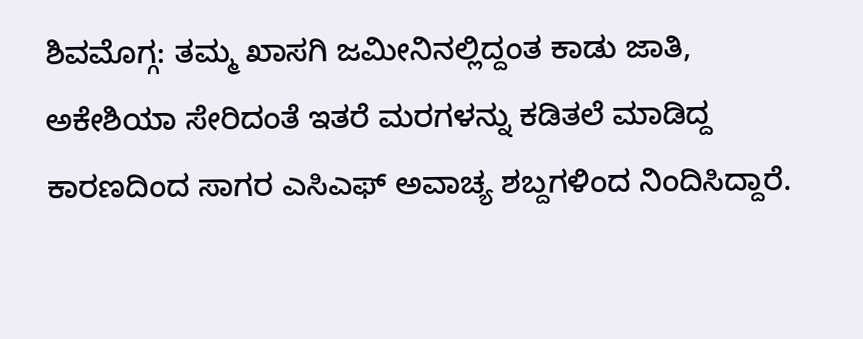ಶಿವಮೊಗ್ಗ: ತಮ್ಮ ಖಾಸಗಿ ಜಮೀನಿನಲ್ಲಿದ್ದಂತ ಕಾಡು ಜಾತಿ, ಅಕೇಶಿಯಾ ಸೇರಿದಂತೆ ಇತರೆ ಮರಗಳನ್ನು ಕಡಿತಲೆ ಮಾಡಿದ್ದ ಕಾರಣದಿಂದ ಸಾಗರ ಎಸಿಎಫ್ ಅವಾಚ್ಯ ಶಬ್ದಗಳಿಂದ ನಿಂದಿಸಿದ್ದಾರೆ.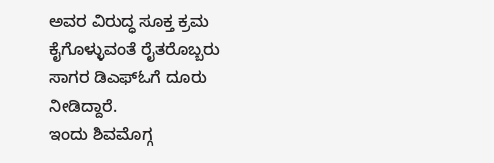ಅವರ ವಿರುದ್ಧ ಸೂಕ್ತ ಕ್ರಮ ಕೈಗೊಳ್ಳುವಂತೆ ರೈತರೊಬ್ಬರು ಸಾಗರ ಡಿಎಫ್ಓಗೆ ದೂರು ನೀಡಿದ್ದಾರೆ.
ಇಂದು ಶಿವಮೊಗ್ಗ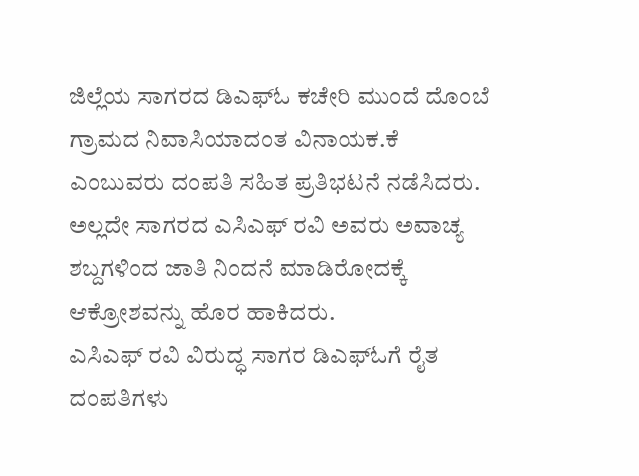ಜಿಲ್ಲೆಯ ಸಾಗರದ ಡಿಎಫ್ಓ ಕಚೇರಿ ಮುಂದೆ ದೊಂಬೆ ಗ್ರಾಮದ ನಿವಾಸಿಯಾದಂತ ವಿನಾಯಕ.ಕೆ ಎಂಬುವರು ದಂಪತಿ ಸಹಿತ ಪ್ರತಿಭಟನೆ ನಡೆಸಿದರು. ಅಲ್ಲದೇ ಸಾಗರದ ಎಸಿಎಫ್ ರವಿ ಅವರು ಅವಾಚ್ಯ ಶಬ್ದಗಳಿಂದ ಜಾತಿ ನಿಂದನೆ ಮಾಡಿರೋದಕ್ಕೆ ಆಕ್ರೋಶವನ್ನು ಹೊರ ಹಾಕಿದರು.
ಎಸಿಎಫ್ ರವಿ ವಿರುದ್ಧ ಸಾಗರ ಡಿಎಫ್ಓಗೆ ರೈತ ದಂಪತಿಗಳು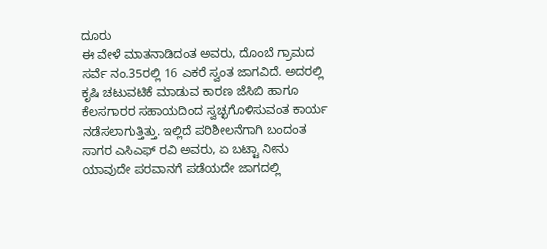ದೂರು
ಈ ವೇಳೆ ಮಾತನಾಡಿದಂತ ಅವರು, ದೊಂಬೆ ಗ್ರಾಮದ ಸರ್ವೆ ನಂ.35ರಲ್ಲಿ 16 ಎಕರೆ ಸ್ವಂತ ಜಾಗವಿದೆ. ಅದರಲ್ಲಿ ಕೃಷಿ ಚಟುವಟಿಕೆ ಮಾಡುವ ಕಾರಣ ಜೆಸಿಬಿ ಹಾಗೂ ಕೆಲಸಗಾರರ ಸಹಾಯದಿಂದ ಸ್ವಚ್ಛಗೊಳಿಸುವಂತ ಕಾರ್ಯ ನಡೆಸಲಾಗುತ್ತಿತ್ತು. ಇಲ್ಲಿದೆ ಪರಿಶೀಲನೆಗಾಗಿ ಬಂದಂತ ಸಾಗರ ಎಸಿಎಫ್ ರವಿ ಅವರು, ಏ ಬಟ್ಟಾ ನೀನು ಯಾವುದೇ ಪರವಾನಗೆ ಪಡೆಯದೇ ಜಾಗದಲ್ಲಿ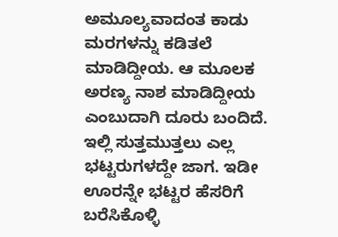ಅಮೂಲ್ಯವಾದಂತ ಕಾಡು ಮರಗಳನ್ನು ಕಡಿತಲೆ ಮಾಡಿದ್ದೀಯ. ಆ ಮೂಲಕ ಅರಣ್ಯ ನಾಶ ಮಾಡಿದ್ದೀಯ ಎಂಬುದಾಗಿ ದೂರು ಬಂದಿದೆ. ಇಲ್ಲಿ ಸುತ್ತಮುತ್ತಲು ಎಲ್ಲ ಭಟ್ಟರುಗಳದ್ದೇ ಜಾಗ. ಇಡೀ ಊರನ್ನೇ ಭಟ್ಟರ ಹೆಸರಿಗೆ ಬರೆಸಿಕೊಳ್ಳಿ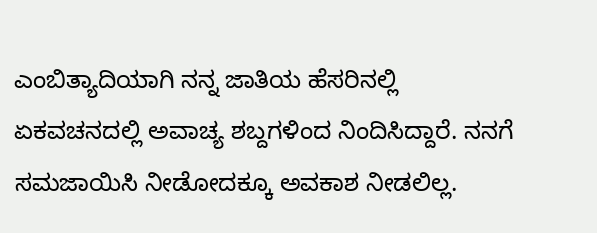ಎಂಬಿತ್ಯಾದಿಯಾಗಿ ನನ್ನ ಜಾತಿಯ ಹೆಸರಿನಲ್ಲಿ ಏಕವಚನದಲ್ಲಿ ಅವಾಚ್ಯ ಶಬ್ದಗಳಿಂದ ನಿಂದಿಸಿದ್ದಾರೆ. ನನಗೆ ಸಮಜಾಯಿಸಿ ನೀಡೋದಕ್ಕೂ ಅವಕಾಶ ನೀಡಲಿಲ್ಲ.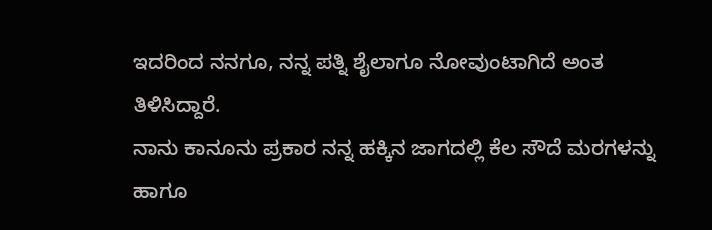ಇದರಿಂದ ನನಗೂ, ನನ್ನ ಪತ್ನಿ ಶೈಲಾಗೂ ನೋವುಂಟಾಗಿದೆ ಅಂತ ತಿಳಿಸಿದ್ದಾರೆ.
ನಾನು ಕಾನೂನು ಪ್ರಕಾರ ನನ್ನ ಹಕ್ಕಿನ ಜಾಗದಲ್ಲಿ ಕೆಲ ಸೌದೆ ಮರಗಳನ್ನು ಹಾಗೂ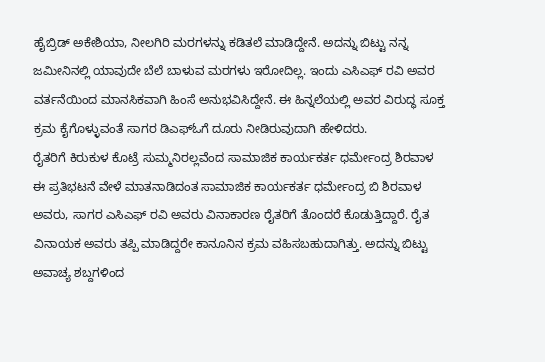ಹೈಬ್ರಿಡ್ ಅಕೇಶಿಯಾ, ನೀಲಗಿರಿ ಮರಗಳನ್ನು ಕಡಿತಲೆ ಮಾಡಿದ್ದೇನೆ. ಅದನ್ನು ಬಿಟ್ಟು ನನ್ನ ಜಮೀನಿನಲ್ಲಿ ಯಾವುದೇ ಬೆಲೆ ಬಾಳುವ ಮರಗಳು ಇರೋದಿಲ್ಲ. ಇಂದು ಎಸಿಎಫ್ ರವಿ ಅವರ ವರ್ತನೆಯಿಂದ ಮಾನಸಿಕವಾಗಿ ಹಿಂಸೆ ಅನುಭವಿಸಿದ್ದೇನೆ. ಈ ಹಿನ್ನಲೆಯಲ್ಲಿ ಅವರ ವಿರುದ್ಧ ಸೂಕ್ತ ಕ್ರಮ ಕೈಗೊಳ್ಳುವಂತೆ ಸಾಗರ ಡಿಎಫ್ಓಗೆ ದೂರು ನೀಡಿರುವುದಾಗಿ ಹೇಳಿದರು.
ರೈತರಿಗೆ ಕಿರುಕುಳ ಕೊಟ್ರೆ ಸುಮ್ಮನಿರಲ್ಲವೆಂದ ಸಾಮಾಜಿಕ ಕಾರ್ಯಕರ್ತ ಧರ್ಮೇಂದ್ರ ಶಿರವಾಳ
ಈ ಪ್ರತಿಭಟನೆ ವೇಳೆ ಮಾತನಾಡಿದಂತ ಸಾಮಾಜಿಕ ಕಾರ್ಯಕರ್ತ ಧರ್ಮೇಂದ್ರ ಬಿ ಶಿರವಾಳ ಅವರು, ಸಾಗರ ಎಸಿಎಫ್ ರವಿ ಅವರು ವಿನಾಕಾರಣ ರೈತರಿಗೆ ತೊಂದರೆ ಕೊಡುತ್ತಿದ್ದಾರೆ. ರೈತ ವಿನಾಯಕ ಅವರು ತಪ್ಪಿ ಮಾಡಿದ್ದರೇ ಕಾನೂನಿನ ಕ್ರಮ ವಹಿಸಬಹುದಾಗಿತ್ತು. ಅದನ್ನು ಬಿಟ್ಟು ಅವಾಚ್ಯ ಶಬ್ದಗಳಿಂದ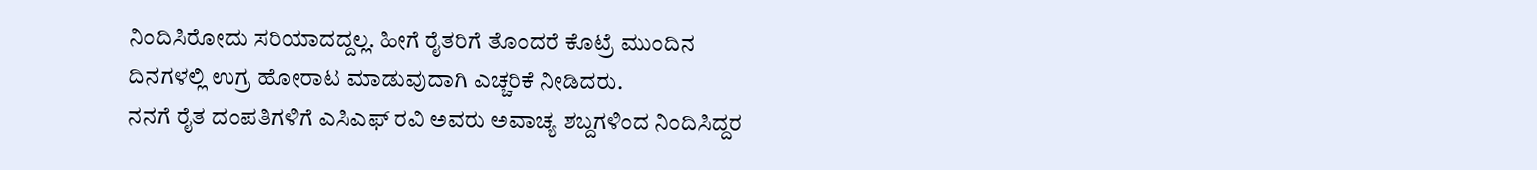ನಿಂದಿಸಿರೋದು ಸರಿಯಾದದ್ದಲ್ಲ. ಹೀಗೆ ರೈತರಿಗೆ ತೊಂದರೆ ಕೊಟ್ರೆ ಮುಂದಿನ ದಿನಗಳಲ್ಲಿ ಉಗ್ರ ಹೋರಾಟ ಮಾಡುವುದಾಗಿ ಎಚ್ಚರಿಕೆ ನೀಡಿದರು.
ನನಗೆ ರೈತ ದಂಪತಿಗಳಿಗೆ ಎಸಿಎಫ್ ರವಿ ಅವರು ಅವಾಚ್ಯ ಶಬ್ದಗಳಿಂದ ನಿಂದಿಸಿದ್ದರ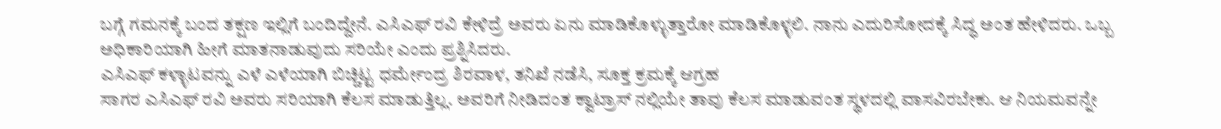ಬಗ್ಗೆ ಗಮನಕ್ಕೆ ಬಂದ ತಕ್ಷಣ ಇಲ್ಲಿಗೆ ಬಂದಿದ್ದೇನೆ. ಎಸಿಎಫ್ ರವಿ ಕೇಳಿದ್ರೆ ಅವರು ಏನು ಮಾಡಿಕೊಳ್ಳುತ್ತಾರೋ ಮಾಡಿಕೊಳ್ಳಲಿ. ನಾನು ಎದುರಿಸೋದಕ್ಕೆ ಸಿದ್ಧ ಅಂತ ಹೇಳಿದರು. ಒಬ್ಬ ಅಧಿಕಾರಿಯಾಗಿ ಹೀಗೆ ಮಾತನಾಡುವುದು ಸರಿಯೇ ಎಂದು ಪ್ರಶ್ನಿಸಿದರು.
ಎಸಿಎಫ್ ಕಳ್ಳಾಟವನ್ನು ಎಳೆ ಎಳೆಯಾಗಿ ಬಿಚ್ಚಿಟ್ಟ ಧರ್ಮೇಂದ್ರ ಶಿರವಾಳ, ತನಿಖೆ ನಡೆಸಿ, ಸೂಕ್ತ ಕ್ರಮಕ್ಕೆ ಆಗ್ರಹ
ಸಾಗರ ಎಸಿಎಫ್ ರವಿ ಅವರು ಸರಿಯಾಗಿ ಕೆಲಸ ಮಾಡುತ್ತಿಲ್ಲ. ಅವರಿಗೆ ನೀಡಿದಂತ ಕ್ವಾಟ್ರಾಸ್ ನಲ್ಲಿಯೇ ತಾವು ಕೆಲಸ ಮಾಡುವಂತ ಸ್ಥಳದಲ್ಲಿ ವಾಸವಿರಬೇಕು. ಆ ನಿಯಮವನ್ನೇ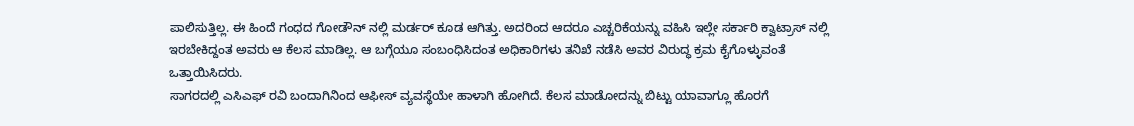ಪಾಲಿಸುತ್ತಿಲ್ಲ. ಈ ಹಿಂದೆ ಗಂಧದ ಗೋಡೌನ್ ನಲ್ಲಿ ಮರ್ಡರ್ ಕೂಡ ಆಗಿತ್ತು. ಅದರಿಂದ ಆದರೂ ಎಚ್ಚರಿಕೆಯನ್ನು ವಹಿಸಿ ಇಲ್ಲೇ ಸರ್ಕಾರಿ ಕ್ವಾಟ್ರಾಸ್ ನಲ್ಲಿ ಇರಬೇಕಿದ್ದಂತ ಅವರು ಆ ಕೆಲಸ ಮಾಡಿಲ್ಲ. ಆ ಬಗ್ಗೆಯೂ ಸಂಬಂಧಿಸಿದಂತ ಅಧಿಕಾರಿಗಳು ತನಿಖೆ ನಡೆಸಿ ಅವರ ವಿರುದ್ಧ ಕ್ರಮ ಕೈಗೊಳ್ಳುವಂತೆ ಒತ್ತಾಯಿಸಿದರು.
ಸಾಗರದಲ್ಲಿ ಎಸಿಎಫ್ ರವಿ ಬಂದಾಗಿನಿಂದ ಆಫೀಸ್ ವ್ಯವಸ್ಥೆಯೇ ಹಾಳಾಗಿ ಹೋಗಿದೆ. ಕೆಲಸ ಮಾಡೋದನ್ನು ಬಿಟ್ಟು ಯಾವಾಗ್ಲೂ ಹೊರಗೆ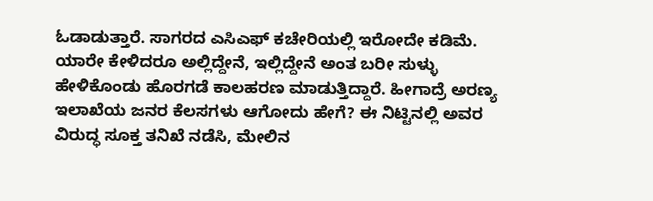ಓಡಾಡುತ್ತಾರೆ. ಸಾಗರದ ಎಸಿಎಫ್ ಕಚೇರಿಯಲ್ಲಿ ಇರೋದೇ ಕಡಿಮೆ. ಯಾರೇ ಕೇಳಿದರೂ ಅಲ್ಲಿದ್ದೇನೆ, ಇಲ್ಲಿದ್ದೇನೆ ಅಂತ ಬರೀ ಸುಳ್ಳು ಹೇಳಿಕೊಂಡು ಹೊರಗಡೆ ಕಾಲಹರಣ ಮಾಡುತ್ತಿದ್ದಾರೆ. ಹೀಗಾದ್ರೆ ಅರಣ್ಯ ಇಲಾಖೆಯ ಜನರ ಕೆಲಸಗಳು ಆಗೋದು ಹೇಗೆ? ಈ ನಿಟ್ಟಿನಲ್ಲಿ ಅವರ ವಿರುದ್ಧ ಸೂಕ್ತ ತನಿಖೆ ನಡೆಸಿ, ಮೇಲಿನ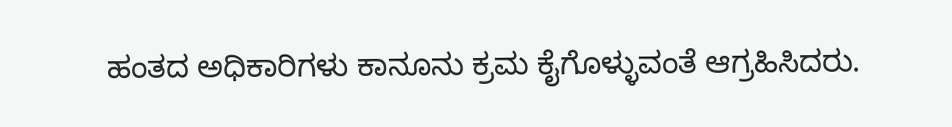ಹಂತದ ಅಧಿಕಾರಿಗಳು ಕಾನೂನು ಕ್ರಮ ಕೈಗೊಳ್ಳುವಂತೆ ಆಗ್ರಹಿಸಿದರು.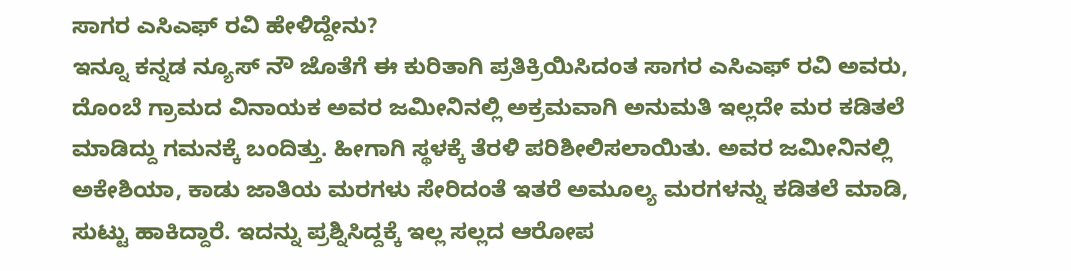ಸಾಗರ ಎಸಿಎಫ್ ರವಿ ಹೇಳಿದ್ದೇನು?
ಇನ್ನೂ ಕನ್ನಡ ನ್ಯೂಸ್ ನೌ ಜೊತೆಗೆ ಈ ಕುರಿತಾಗಿ ಪ್ರತಿಕ್ರಿಯಿಸಿದಂತ ಸಾಗರ ಎಸಿಎಫ್ ರವಿ ಅವರು, ದೊಂಬೆ ಗ್ರಾಮದ ವಿನಾಯಕ ಅವರ ಜಮೀನಿನಲ್ಲಿ ಅಕ್ರಮವಾಗಿ ಅನುಮತಿ ಇಲ್ಲದೇ ಮರ ಕಡಿತಲೆ ಮಾಡಿದ್ದು ಗಮನಕ್ಕೆ ಬಂದಿತ್ತು. ಹೀಗಾಗಿ ಸ್ಥಳಕ್ಕೆ ತೆರಳಿ ಪರಿಶೀಲಿಸಲಾಯಿತು. ಅವರ ಜಮೀನಿನಲ್ಲಿ ಅಕೇಶಿಯಾ, ಕಾಡು ಜಾತಿಯ ಮರಗಳು ಸೇರಿದಂತೆ ಇತರೆ ಅಮೂಲ್ಯ ಮರಗಳನ್ನು ಕಡಿತಲೆ ಮಾಡಿ, ಸುಟ್ಟು ಹಾಕಿದ್ದಾರೆ. ಇದನ್ನು ಪ್ರಶ್ನಿಸಿದ್ದಕ್ಕೆ ಇಲ್ಲ ಸಲ್ಲದ ಆರೋಪ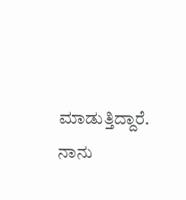ಮಾಡುತ್ತಿದ್ದಾರೆ. ನಾನು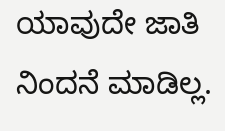ಯಾವುದೇ ಜಾತಿ ನಿಂದನೆ ಮಾಡಿಲ್ಲ.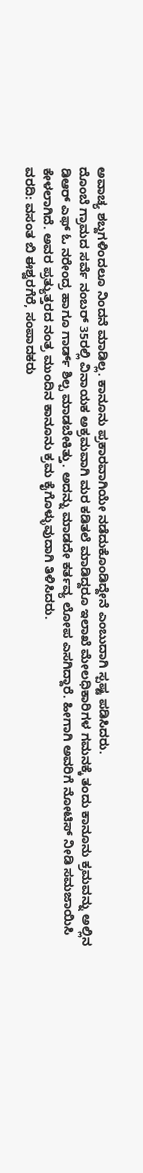ಅವಾಚ್ಯ ಶಬ್ದಗಳಿಂದಲೂ ನಿಂದನೆ ಮಾಡಿಲ್ಲ. ಕಾನೂನು ಪ್ರಕಾರವಾಗಿಯೇ ನಡೆದುಕೊಂಡಿದ್ದೇನೆ ಎಂಬುದಾಗಿ ಸ್ಪಷ್ಟ ಪಡಿಸಿದರು.
ದೊಂಬೆ ಗ್ರಾಮದ ಸರ್ವೆ ನಂಬರ್ 35ರಲ್ಲಿ ವಿನಾಯಕ ಅಕ್ರಮವಾಗಿ ಮರ ಕಡಿತಲೆ ಮಾಡಿದ್ದರೂ ಇಲಾಖೆ ಮೇಲಧಿಕಾರಿಗಳ ಗಮನಕ್ಕೆ ತಂದು ಕಾನೂನು ಕ್ರಮವನ್ನು ಅಲ್ಲಿನ ಡಿಆರ್ ಎಫ್ ಓ ನರೇಂದ್ರ ಹಾಗೂ ಗಾರ್ಡ್ ಶಿಲ್ಪ ಮಾಡಬೇಕಿತ್ತು. ಅದನ್ನು ಮಾಡದೇ ಕರ್ತವ್ಯ ಲೋಪ ಎಸಗಿದ್ದಾರೆ. ಹೀಗಾಗಿ ಅವರಿಗೆ ನೋಟಿಸ್ ನೀಡಿ ಸಮಜಾಯಿಸಿ ಕೇಳಲಾಗಿದೆ. ಅವರ ಪ್ರತ್ಯುತ್ತರದ ನಂತ್ರ ಮುಂದಿನ ಕಾನೂನು ಕ್ರಮ ಕೈಗೊಳ್ಳುವುದಾಗಿ ತಿಳಿಸಿದರು.
ವರದಿ: ವಸಂತ ಬಿ ಈಶ್ವರಗೆರೆ, ಸಂಪಾದಕರು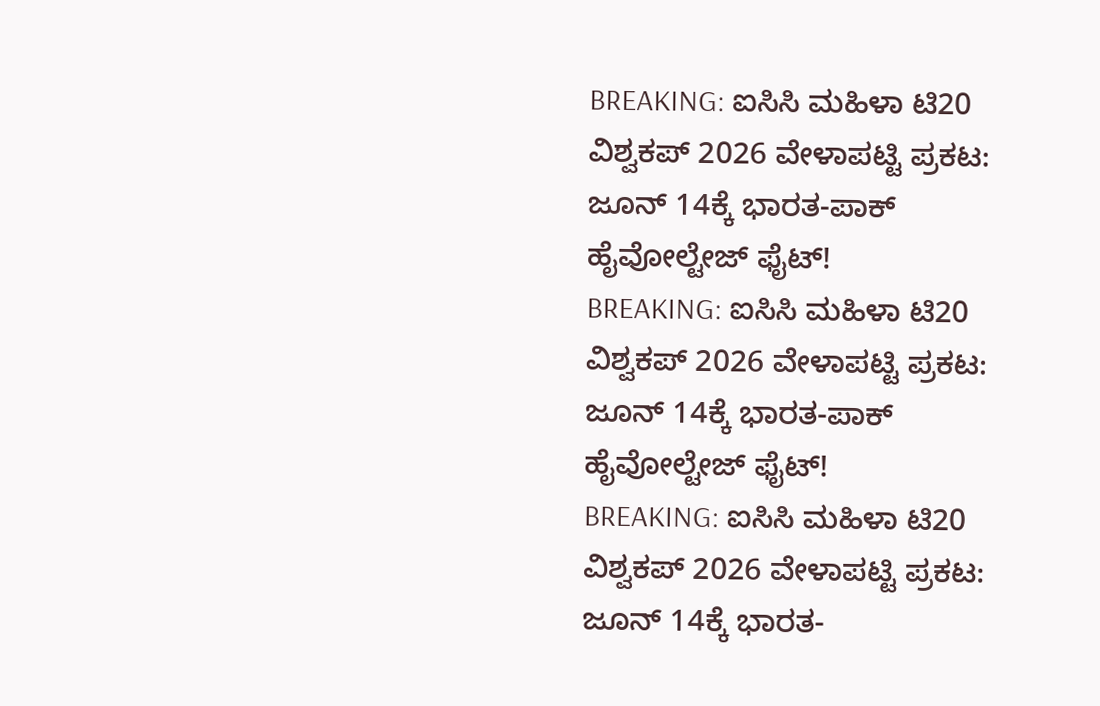BREAKING: ಐಸಿಸಿ ಮಹಿಳಾ ಟಿ20 ವಿಶ್ವಕಪ್ 2026 ವೇಳಾಪಟ್ಟಿ ಪ್ರಕಟ: ಜೂನ್ 14ಕ್ಕೆ ಭಾರತ-ಪಾಕ್ ಹೈವೋಲ್ಟೇಜ್ ಫೈಟ್!
BREAKING: ಐಸಿಸಿ ಮಹಿಳಾ ಟಿ20 ವಿಶ್ವಕಪ್ 2026 ವೇಳಾಪಟ್ಟಿ ಪ್ರಕಟ: ಜೂನ್ 14ಕ್ಕೆ ಭಾರತ-ಪಾಕ್ ಹೈವೋಲ್ಟೇಜ್ ಫೈಟ್!
BREAKING: ಐಸಿಸಿ ಮಹಿಳಾ ಟಿ20 ವಿಶ್ವಕಪ್ 2026 ವೇಳಾಪಟ್ಟಿ ಪ್ರಕಟ: ಜೂನ್ 14ಕ್ಕೆ ಭಾರತ-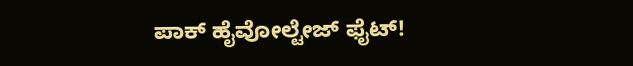ಪಾಕ್ ಹೈವೋಲ್ಟೇಜ್ ಫೈಟ್!